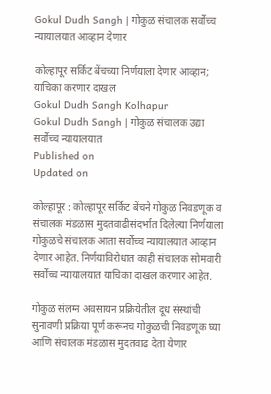Gokul Dudh Sangh | गोकुळ संचालक सर्वोच्च न्यायालयात आव्हान देणार

कोल्हापूर सर्किट बेंचच्या निर्णयाला देणार आव्हान; याचिका करणार दाखल
Gokul Dudh Sangh Kolhapur
Gokul Dudh Sangh | गोकुळ संचालक उद्या सर्वोच्च न्यायालयात
Published on
Updated on

कोल्हापूर : कोल्हापूर सर्किट बेंचने गोकुळ निवडणूक व संचालक मंडळास मुदतवाढीसंदर्भात दिलेल्या निर्णयाला गोकुळचे संचालक आता सर्वोच्च न्यायालयात आव्हान देणार आहेत. निर्णयाविरोधात काही संचालक सोमवारी सर्वोच्च न्यायालयात याचिका दाखल करणार आहेत.

गोकुळ संलग्न अवसायन प्रक्रियेतील दूध संस्थांची सुनावणी प्रक्रिया पूर्ण करूनच गोकुळची निवडणूक घ्या आणि संचालक मंडळास मुदतवाढ देता येणार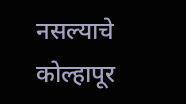नसल्याचे कोल्हापूर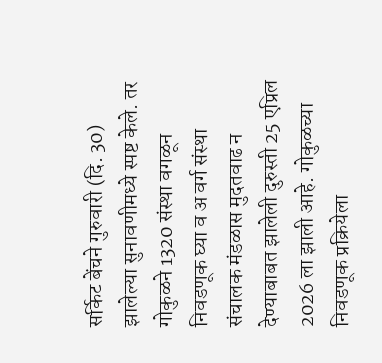सर्किट बेंचने गुरुवारी (दि. 30) झालेल्या सुनावणीमध्ये स्पष्ट केले. तर गोकुळने 1320 संस्था वगळून निवडणूक घ्या व अ वर्ग संस्था संचालक मंडळास मुदतवाढ न देण्याबाबत झालेली दुरुस्ती 25 एप्रिल 2026 ला झाली आहे. गोकुळच्या निवडणूक प्रक्रियेला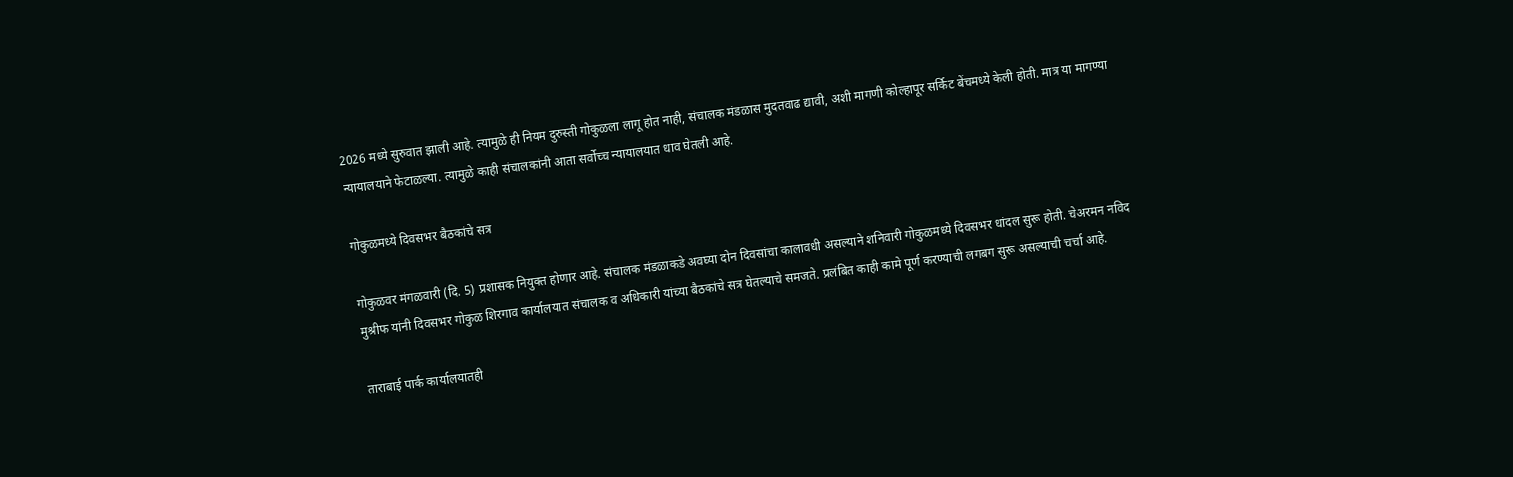2026 मध्ये सुरुवात झाली आहे. त्यामुळे ही नियम दुरुस्ती गोकुळला लागू होत नाही, संचालक मंडळास मुदतवाढ द्यावी, अशी मागणी कोल्हापूर सर्किट बेंचमध्ये केली होती. मात्र या मागण्या न्यायालयाने फेटाळल्या. त्यामुळे काही संचालकांनी आता सर्वोच्च न्यायालयात धाव घेतली आहे.

गोकुळमध्ये दिवसभर बैठकांचे सत्र

गोकुळवर मंगळवारी (दि. 5) प्रशासक नियुक्त होणार आहे. संचालक मंडळाकडे अवघ्या दोन दिवसांचा कालावधी असल्याने शनिवारी गोकुळमध्ये दिवसभर धांदल सुरू होती. चेअरमन नविद मुश्रीफ यांनी दिवसभर गोकुळ शिरगाव कार्यालयात संचालक व अधिकारी यांच्या बैठकांचे सत्र घेतल्याचे समजते. प्रलंबित काही कामे पूर्ण करण्याची लगबग सुरू असल्याची चर्चा आहे.

ताराबाई पार्क कार्यालयातही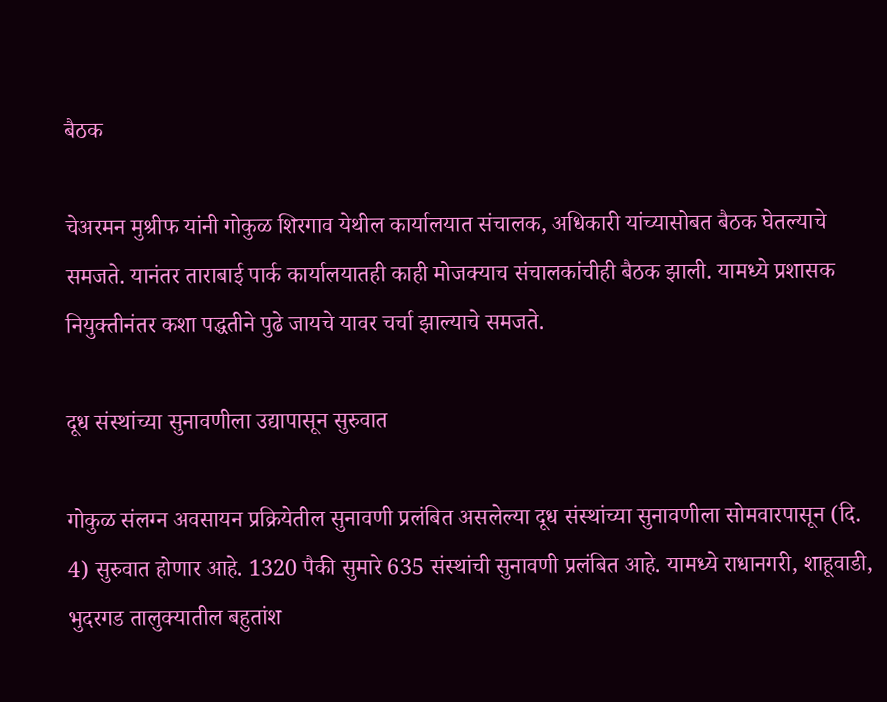बैठक

चेअरमन मुश्रीफ यांनी गोकुळ शिरगाव येथील कार्यालयात संचालक, अधिकारी यांच्यासोबत बैठक घेतल्याचे समजते. यानंतर ताराबाई पार्क कार्यालयातही काही मोजक्याच संचालकांचीही बैठक झाली. यामध्ये प्रशासक नियुक्तीनंतर कशा पद्धतीने पुढे जायचे यावर चर्चा झाल्याचे समजते.

दूध संस्थांच्या सुनावणीला उद्यापासून सुरुवात

गोकुळ संलग्न अवसायन प्रक्रियेतील सुनावणी प्रलंबित असलेल्या दूध संस्थांच्या सुनावणीला सोमवारपासून (दि. 4) सुरुवात होणार आहे. 1320 पैकी सुमारे 635 संस्थांची सुनावणी प्रलंबित आहे. यामध्ये राधानगरी, शाहूवाडी, भुदरगड तालुक्यातील बहुतांश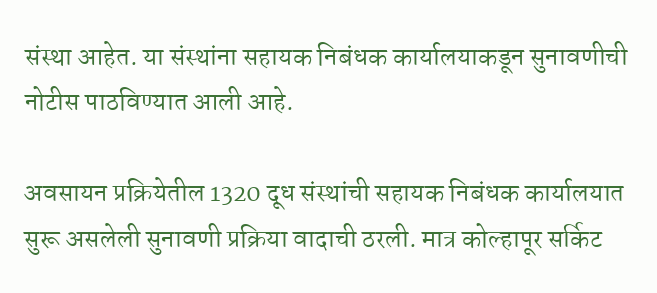संस्था आहेत. या संस्थांना सहायक निबंधक कार्यालयाकडून सुनावणीची नोटीस पाठविण्यात आली आहे.

अवसायन प्रक्रियेतील 1320 दूध संस्थांची सहायक निबंधक कार्यालयात सुरू असलेली सुनावणी प्रक्रिया वादाची ठरली. मात्र कोल्हापूर सर्किट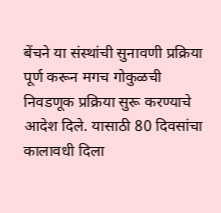बेंचने या संस्थांची सुनावणी प्रक्रिया पूर्ण करून मगच गोकुळची निवडणूक प्रक्रिया सुरू करण्याचे आदेश दिले. यासाठी 80 दिवसांचा कालावधी दिला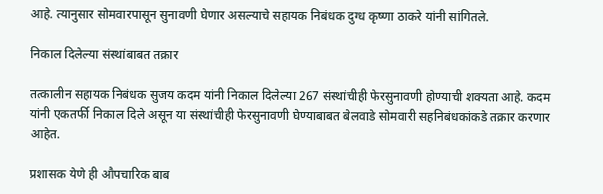आहे. त्यानुसार सोमवारपासून सुनावणी घेणार असल्याचे सहायक निबंधक दुग्ध कृष्णा ठाकरे यांनी सांगितले.

निकाल दिलेल्या संस्थांबाबत तक्रार

तत्कालीन सहायक निबंधक सुजय कदम यांनी निकाल दिलेल्या 267 संस्थांचीही फेरसुनावणी होण्याची शक्यता आहे. कदम यांनी एकतर्फी निकाल दिले असून या संस्थांचीही फेरसुनावणी घेण्याबाबत बेलवाडे सोमवारी सहनिबंधकांकडे तक्रार करणार आहेत.

प्रशासक येणे ही औपचारिक बाब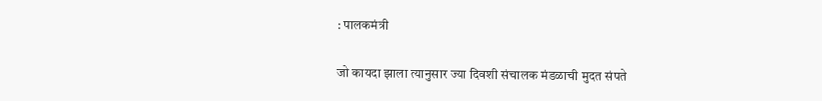: पालकमंत्री

जो कायदा झाला त्यानुसार ज्या दिवशी संचालक मंडळाची मुदत संपते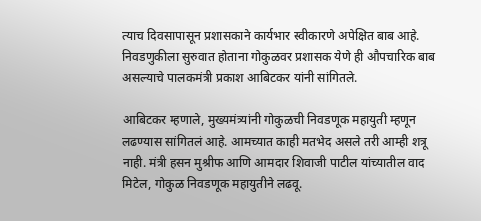त्याच दिवसापासून प्रशासकाने कार्यभार स्वीकारणे अपेक्षित बाब आहे. निवडणुकीला सुरुवात होताना गोकुळवर प्रशासक येणे ही औपचारिक बाब असल्याचे पालकमंत्री प्रकाश आबिटकर यांनी सांगितले.

आबिटकर म्हणाले, मुख्यमंत्र्यांनी गोकुळची निवडणूक महायुती म्हणून लढण्यास सांगितलं आहे. आमच्यात काही मतभेद असले तरी आम्ही शत्रू नाही. मंत्री हसन मुश्रीफ आणि आमदार शिवाजी पाटील यांच्यातील वाद मिटेल, गोकुळ निवडणूक महायुतीने लढवू.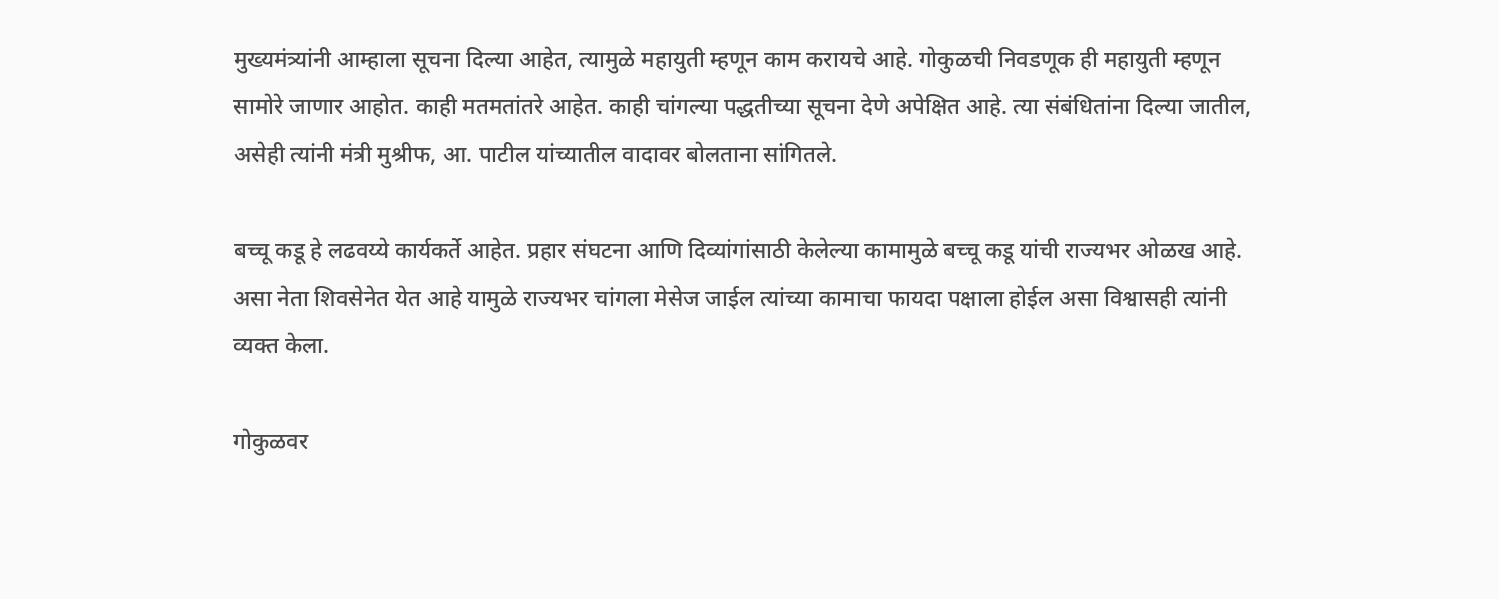मुख्यमंत्र्यांनी आम्हाला सूचना दिल्या आहेत, त्यामुळे महायुती म्हणून काम करायचे आहे. गोकुळची निवडणूक ही महायुती म्हणून सामोरे जाणार आहोत. काही मतमतांतरे आहेत. काही चांगल्या पद्धतीच्या सूचना देणे अपेक्षित आहे. त्या संबंधितांना दिल्या जातील, असेही त्यांनी मंत्री मुश्रीफ, आ. पाटील यांच्यातील वादावर बोलताना सांगितले.

बच्चू कडू हे लढवय्ये कार्यकर्ते आहेत. प्रहार संघटना आणि दिव्यांगांसाठी केलेल्या कामामुळे बच्चू कडू यांची राज्यभर ओळख आहे. असा नेता शिवसेनेत येत आहे यामुळे राज्यभर चांगला मेसेज जाईल त्यांच्या कामाचा फायदा पक्षाला होईल असा विश्वासही त्यांनी व्यक्त केला.

गोकुळवर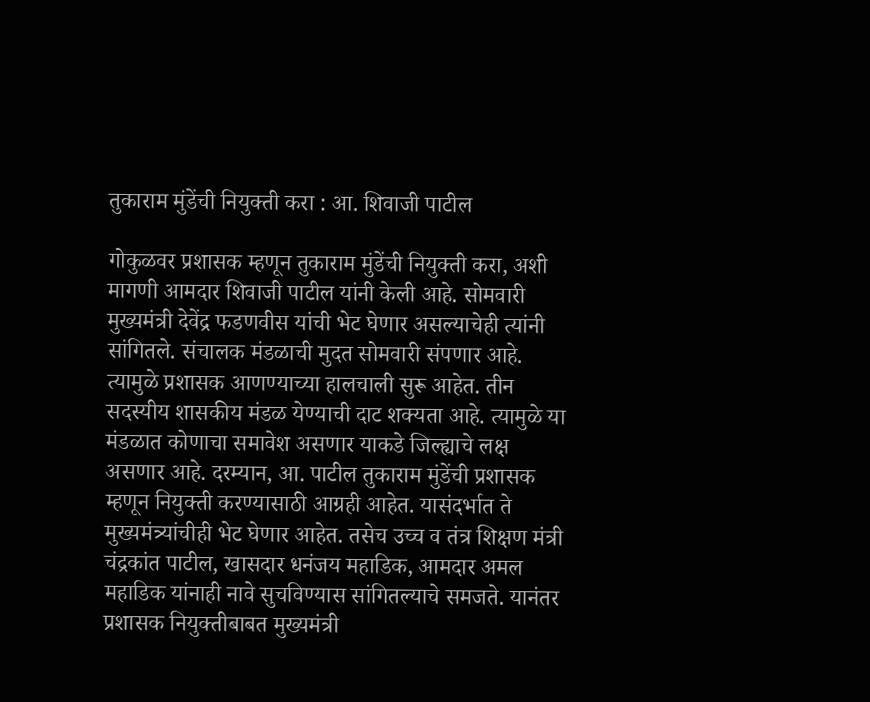तुकाराम मुंडेंची नियुक्ती करा : आ. शिवाजी पाटील

गोकुळवर प्रशासक म्हणून तुकाराम मुंडेंची नियुक्ती करा, अशी मागणी आमदार शिवाजी पाटील यांनी केली आहे. सोमवारी मुख्यमंत्री देवेंद्र फडणवीस यांची भेट घेणार असल्याचेही त्यांनी सांगितले. संचालक मंडळाची मुदत सोमवारी संपणार आहे. त्यामुळे प्रशासक आणण्याच्या हालचाली सुरू आहेत. तीन सदस्यीय शासकीय मंडळ येण्याची दाट शक्यता आहे. त्यामुळे या मंडळात कोणाचा समावेश असणार याकडे जिल्ह्याचे लक्ष असणार आहे. दरम्यान, आ. पाटील तुकाराम मुंडेंची प्रशासक म्हणून नियुक्ती करण्यासाठी आग्रही आहेत. यासंदर्भात ते मुख्यमंत्र्यांचीही भेट घेणार आहेत. तसेच उच्च व तंत्र शिक्षण मंत्री चंद्रकांत पाटील, खासदार धनंजय महाडिक, आमदार अमल महाडिक यांनाही नावे सुचविण्यास सांगितल्याचे समजते. यानंतर प्रशासक नियुक्तीबाबत मुख्यमंत्री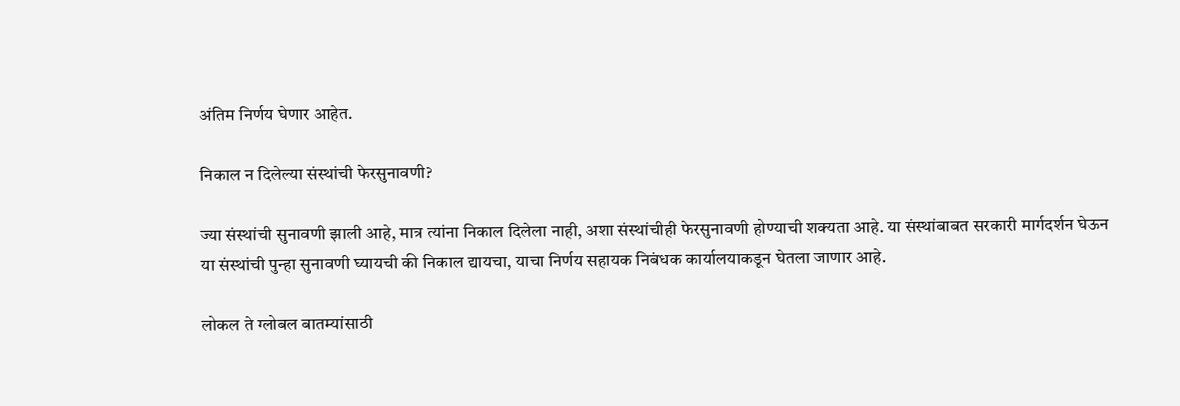अंतिम निर्णय घेणार आहेत.

निकाल न दिलेल्या संस्थांची फेरसुनावणी?

ज्या संस्थांची सुनावणी झाली आहे, मात्र त्यांना निकाल दिलेला नाही, अशा संस्थांचीही फेरसुनावणी होण्याची शक्यता आहे. या संस्थांबाबत सरकारी मार्गदर्शन घेऊन या संस्थांची पुन्हा सुनावणी घ्यायची की निकाल द्यायचा, याचा निर्णय सहायक निबंधक कार्यालयाकडून घेतला जाणार आहे.

लोकल ते ग्लोबल बातम्यांसाठी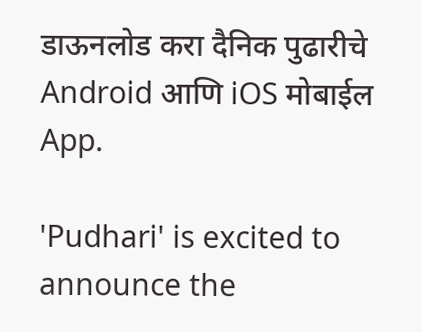डाऊनलोड करा दैनिक पुढारीचे Android आणि iOS मोबाईल App.

'Pudhari' is excited to announce the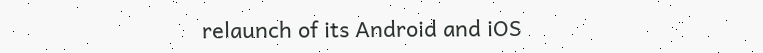relaunch of its Android and iOS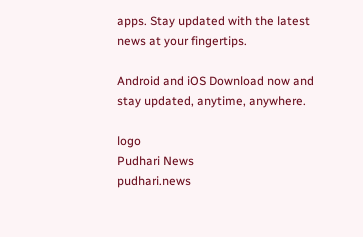apps. Stay updated with the latest news at your fingertips.

Android and iOS Download now and stay updated, anytime, anywhere.

logo
Pudhari News
pudhari.news